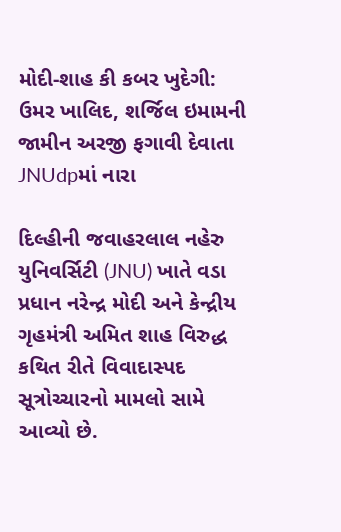મોદી-શાહ કી કબર ખુદેગી: ઉમર ખાલિદ, શર્જિલ ઇમામની જામીન અરજી ફગાવી દેવાતા JNUdpમાં નારા

દિલ્હીની જવાહરલાલ નહેરુ યુનિવર્સિટી (JNU) ખાતે વડા પ્રધાન નરેન્દ્ર મોદી અને કેન્દ્રીય ગૃહમંત્રી અમિત શાહ વિરુદ્ધ કથિત રીતે વિવાદાસ્પદ સૂત્રોચ્ચારનો મામલો સામે આવ્યો છે.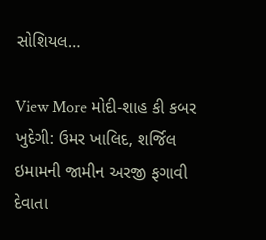સોશિયલ…

View More મોદી-શાહ કી કબર ખુદેગી: ઉમર ખાલિદ, શર્જિલ ઇમામની જામીન અરજી ફગાવી દેવાતા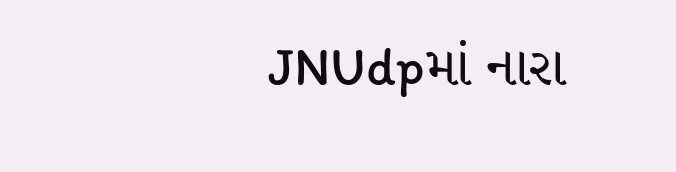JNUdpમાં નારા